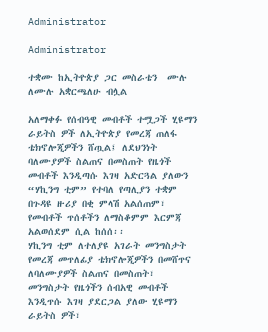Administrator

Administrator

ተቋሙ ከኢትዮጵያ ጋር መስራቴን  ሙሉ ለሙሉ አቋርጫለሁ ብሏል

አለማቀፉ የሰብዓዊ መብቶች ተሟጋች ሂዩማን ራይትስ ዎች ለኢትዮጵያ የመረጃ ጠለፋ ቴክኖሎጂዎችን ሸጧል፤ ለደህንነት ባለሙያዎች ስልጠና በመስጠት የዜጎች መብቶች እንዲጣሱ እገዛ አድርጓል ያለውን “ሃኪንግ ቲም” የተባለ የጣሊያን ተቋም በጉዳዩ ዙሪያ በቂ ምላሽ አልሰጠም፣ የመብቶች ጥሰቶችን ለማስቆምም እርምጃ አልወሰደም ሲል ከሰሰ፡፡
ሃኪንግ ቲም ለተለያዩ አገራት መንግስታት የመረጃ መጥለፊያ ቴክኖሎጂዎችን በመሸጥና ለባለሙያዎች ስልጠና በመስጠት፣ መንግስታት የዜጎችን ሰብአዊ መብቶች እንዲጥሱ እገዛ ያደርጋል ያለው ሂዩማን ራይትስ ዎች፣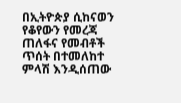በኢትዮጵያ ሲከናወን የቆየውን የመረጃ ጠለፋና የመብቶች ጥሰት በተመለከተ ምላሽ እንዲሰጠው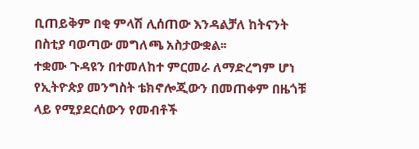ቢጠይቅም በቂ ምላሽ ሊሰጠው እንዳልቻለ ከትናንት በስቲያ ባወጣው መግለጫ አስታውቋል፡፡
ተቋሙ ጉዳዩን በተመለከተ ምርመራ ለማድረግም ሆነ የኢትዮጵያ መንግስት ቴክኖሎጂውን በመጠቀም በዜጎቹ ላይ የሚያደርሰውን የመብቶች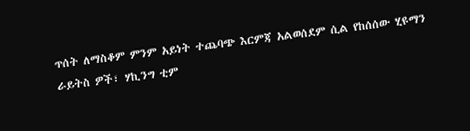ጥሰት ለማስቆም ምንም አይነት ተጨባጭ እርምጃ አልወሰደም ሲል የከሰሰው ሂዩማን ራይትስ ዎች፣ ሃኪንግ ቲም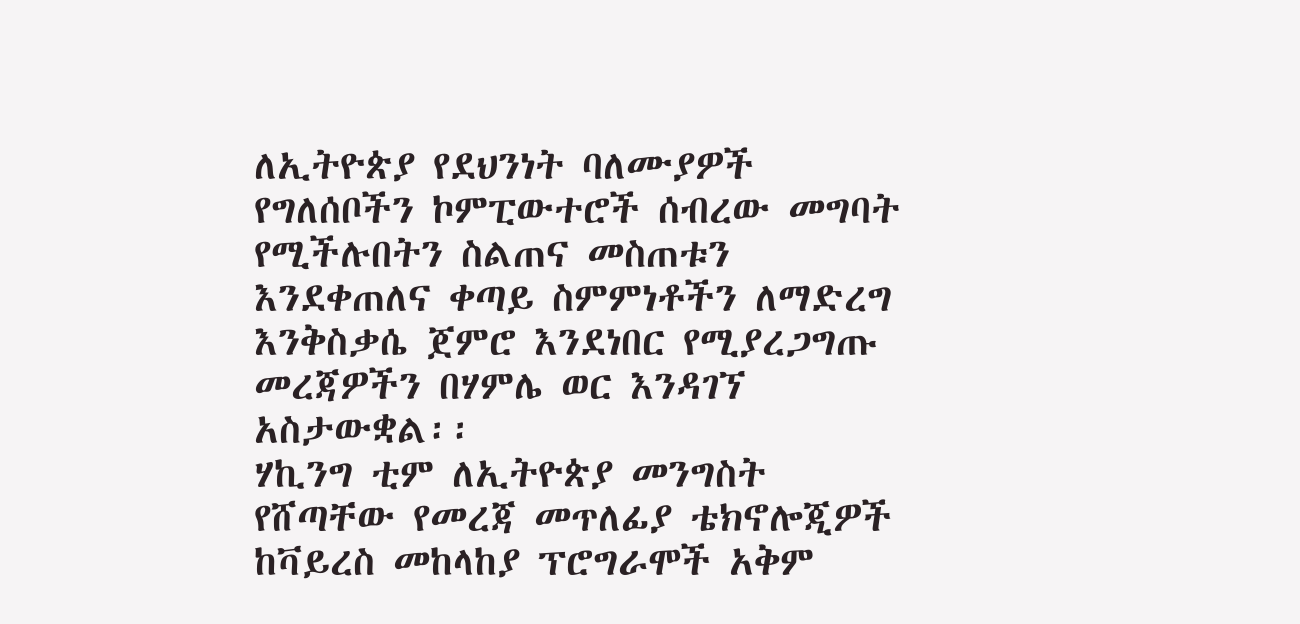ለኢትዮጵያ የደህንነት ባለሙያዎች የግለሰቦችን ኮምፒውተሮች ሰብረው መግባት የሚችሉበትን ስልጠና መስጠቱን እንደቀጠለና ቀጣይ ስምምነቶችን ለማድረግ እንቅስቃሴ ጀምሮ እንደነበር የሚያረጋግጡ መረጃዎችን በሃምሌ ወር እንዳገኘ አስታውቋል፡፡
ሃኪንግ ቲም ለኢትዮጵያ መንግስት የሸጣቸው የመረጃ መጥለፊያ ቴክኖሎጂዎች ከቫይረስ መከላከያ ፕሮግራሞች አቅም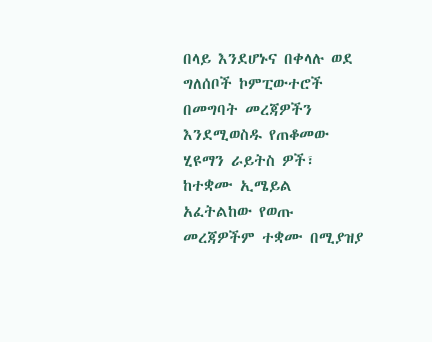በላይ እንደሆኑና በቀላሉ ወደ ግለሰቦች ኮምፒውተሮች በመግባት መረጃዎችን እንደሚወስዱ የጠቆመው ሂዩማን ራይትስ ዎች፣ ከተቋሙ ኢሜይል አፈትልከው የወጡ መረጃዎችም ተቋሙ በሚያዝያ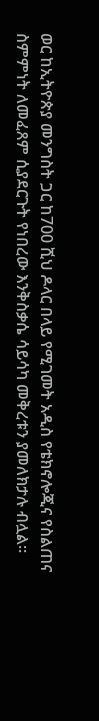ወር ከኢትዮጵያ መንግስት ጋር ከ700 ሺህ ዶላር በላይ የሚገመት አዲስ የቴክኖሎጂና የስልጠና ስምምነት ለመፈጸም ሲያደርጉት የነበረው እንቅስቃሴ ሳይሳካ መቅረቱን ያመለክታሉ ብሏል፡፡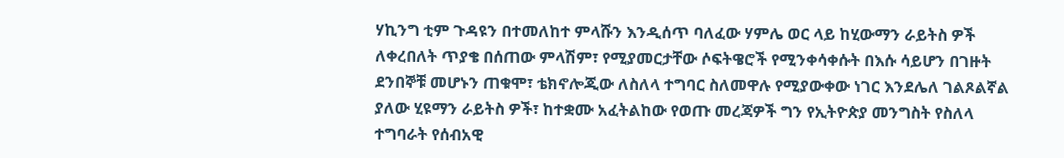ሃኪንግ ቲም ጉዳዩን በተመለከተ ምላሹን እንዲሰጥ ባለፈው ሃምሌ ወር ላይ ከሂውማን ራይትስ ዎች ለቀረበለት ጥያቄ በሰጠው ምላሽም፣ የሚያመርታቸው ሶፍትዌሮች የሚንቀሳቀሱት በእሱ ሳይሆን በገዙት ደንበኞቹ መሆኑን ጠቁሞ፣ ቴክኖሎጂው ለስለላ ተግባር ስለመዋሉ የሚያውቀው ነገር እንደሌለ ገልጾልኛል ያለው ሂዩማን ራይትስ ዎች፣ ከተቋሙ አፈትልከው የወጡ መረጃዎች ግን የኢትዮጵያ መንግስት የስለላ ተግባራት የሰብአዊ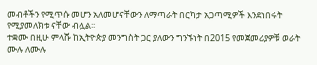መብቶችን የሚጥሱ መሆን አለመሆናቸውን ለማጣራት በርካታ አጋጣሚዎች እንደነበሩት የሚያመለክቱ ናቸው ብሏል፡፡
ተቋሙ በዚሁ ምላሹ ከኢትዮጵያ መንግስት ጋር ያለውን ግንኙነት በ2015 የመጀመሪያዎቹ ወራት ሙሉ ለሙሉ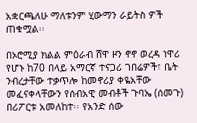አቋርጫለሁ ማለቱንም ሂውማን ራይትስ ዎች ጠቁሟል፡፡

በኦሮሚያ ክልል ምዕራብ ሸዋ ዞን ኖኖ ወረዳ ነዋሪ የሆኑ ከ70 በላይ አማርኛ ተናጋሪ ገበሬዎች፣ ቤት ንብረታቸው ተቃጥሎ ከመኖሪያ ቀዬአቸው መፈናቀላቸውን የሰብአዊ መብቶች ጉባኤ (ሰመጉ) በሪፖርቱ አመለከተ፡፡ የአንድ ሰው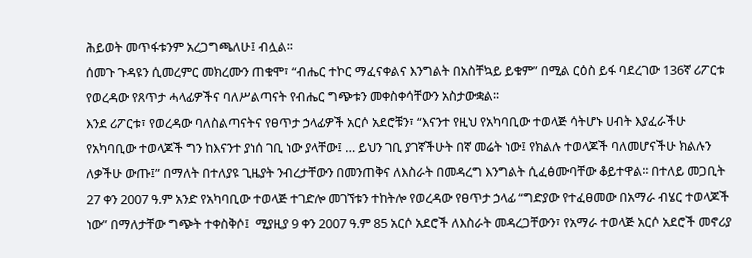ሕይወት መጥፋቱንም አረጋግጫለሁ፤ ብሏል፡፡
ሰመጉ ጉዳዩን ሲመረምር መክረሙን ጠቁሞ፣ “ብሔር ተኮር ማፈናቀልና እንግልት በአስቸኳይ ይቁም” በሚል ርዕስ ይፋ ባደረገው 136ኛ ሪፖርቱ የወረዳው የጸጥታ ሓላፊዎችና ባለሥልጣናት የብሔር ግጭቱን መቀስቀሳቸውን አስታውቋል፡፡
እንደ ሪፖርቱ፣ የወረዳው ባለስልጣናትና የፀጥታ ኃላፊዎች አርሶ አደሮቹን፣ “እናንተ የዚህ የአካባቢው ተወላጅ ሳትሆኑ ሀብት እያፈራችሁ የአካባቢው ተወላጆች ግን ከእናንተ ያነሰ ገቢ ነው ያላቸው፤ … ይህን ገቢ ያገኛችሁት በኛ መሬት ነው፤ የክልሉ ተወላጆች ባለመሆናችሁ ክልሉን ለቃችሁ ውጡ፤” በማለት በተለያዩ ጊዜያት ንብረታቸውን በመንጠቅና ለእስራት በመዳረግ እንግልት ሲፈፅሙባቸው ቆይተዋል፡፡ በተለይ መጋቢት 27 ቀን 2007 ዓ.ም አንድ የአካባቢው ተወላጅ ተገድሎ መገኘቱን ተከትሎ የወረዳው የፀጥታ ኃላፊ “ግድያው የተፈፀመው በአማራ ብሄር ተወላጆች ነው” በማለታቸው ግጭት ተቀስቅሶ፤  ሚያዚያ 9 ቀን 2007 ዓ.ም 85 አርሶ አደሮች ለእስራት መዳረጋቸውን፣ የአማራ ተወላጅ አርሶ አደሮች መኖሪያ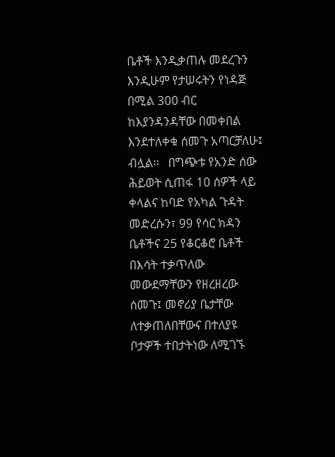ቤቶች እንዲቃጠሉ መደረጉን እንዲሁም የታሠሩትን የነዳጅ በሚል 300 ብር ከእያንዳንዳቸው በመቀበል እንደተለቀቁ ሰመጉ አጣርቻለሁ፤ ብሏል፡፡   በግጭቱ የአንድ ሰው ሕይወት ሲጠፋ 10 ሰዎች ላይ ቀላልና ከባድ የአካል ጉዳት መድረሱን፣ 99 የሳር ክዳን ቤቶችና 25 የቆርቆሮ ቤቶች በእሳት ተቃጥለው መውደማቸውን የዘረዘረው ሰመጉ፤ መኖሪያ ቤታቸው ለተቃጠለበቸውና በተለያዩ ቦታዎች ተበታትነው ለሚገኙ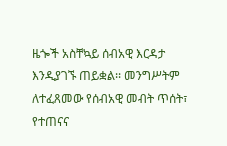ዜጐች አስቸኳይ ሰብአዊ እርዳታ እንዲያገኙ ጠይቋል፡፡ መንግሥትም ለተፈጸመው የሰብአዊ መብት ጥሰት፣ የተጠናና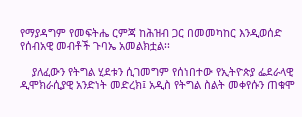የማያዳግም የመፍትሔ ርምጃ ከሕዝብ ጋር በመመካከር እንዲወሰድ የሰብአዊ መብቶች ጉባኤ አመልክቷል፡፡

    ያለፈውን የትግል ሂደቱን ሲገመግም የሰነበተው የኢትዮጵያ ፌደራላዊ ዲሞክራሲያዊ አንድነት መድረክ፤ አዲስ የትግል ስልት መቀየሱን ጠቁሞ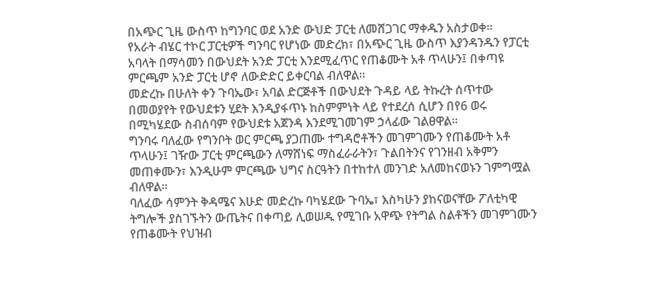በአጭር ጊዜ ውስጥ ከግንባር ወደ አንድ ውህድ ፓርቲ ለመሸጋገር ማቀዱን አስታወቀ፡፡
የአራት ብሄር ተኮር ፓርቲዎች ግንባር የሆነው መድረክ፣ በአጭር ጊዜ ውስጥ እያንዳንዱን የፓርቲ አባላት በማሳመን በውህደት አንድ ፓርቲ እንደሚፈጥር የጠቆሙት አቶ ጥላሁን፤ በቀጣዩ ምርጫም አንድ ፓርቲ ሆኖ ለውድድር ይቀርባል ብለዋል፡፡
መድረኩ በሁለት ቀን ጉባኤው፣ አባል ድርጅቶች በውህደት ጉዳይ ላይ ትኩረት ሰጥተው በመወያየት የውህደቱን ሂደት እንዲያፋጥኑ ከስምምነት ላይ የተደረሰ ሲሆን በየ6 ወሩ በሚካሄደው ስብሰባም የውህደቱ አጀንዳ እንደሚገመገም ኃላፊው ገልፀዋል።
ግንባሩ ባለፈው የግንቦት ወር ምርጫ ያጋጠሙ ተግዳሮቶችን መገምገሙን የጠቆሙት አቶ ጥላሁን፤ ገዥው ፓርቲ ምርጫውን ለማሸነፍ ማስፈራራትን፣ ጉልበትንና የገንዘብ አቅምን መጠቀሙን፣ እንዲሁም ምርጫው ህግና ስርዓትን በተከተለ መንገድ አለመከናወኑን ገምግሟል ብለዋል፡፡
ባለፈው ሳምንት ቅዳሜና እሁድ መድረኩ ባካሄደው ጉባኤ፣ እስካሁን ያከናወናቸው ፖለቲካዊ ትግሎች ያስገኙትን ውጤትና በቀጣይ ሊወሠዱ የሚገቡ አዋጭ የትግል ስልቶችን መገምገሙን የጠቆሙት የህዝብ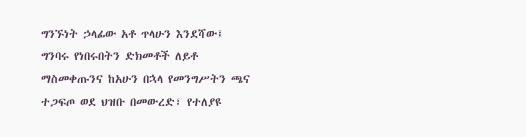ግንኙነት ኃላፊው አቶ ጥላሁን እንደሻው፤ ግንባሩ የነበሩበትን ድክመቶች ለይቶ ማስመቀጡንና ከአሁን በኋላ የመንግሥትን ጫና ተጋፍጦ ወደ ህዝቡ በመውረድ፣ የተለያዩ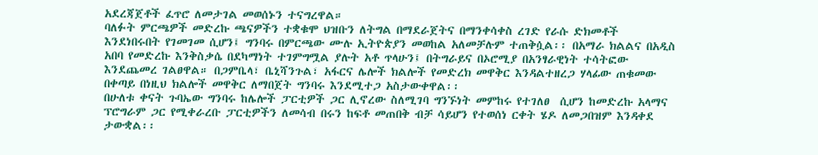አደረጃጀቶች ፈጥሮ ለመታገል መወሰኑን ተናግረዋል።
ባለፉት ምርጫዎች መድረኩ ጫናዎችን ተቋቁሞ ህዝቡን ለትግል በማደራጀትና በማንቀሳቀስ ረገድ የራሱ ድክመቶች እንደነበሩበት የገመገመ ሲሆን፤ ግንባሩ በምርጫው ሙሉ ኢትዮጵያን መወከል አለመቻሉም ተጠቅሷል፡፡ በአማራ ክልልና በአዲስ አበባ የመድረኩ እንቅስቃሴ በደካማነት ተገምግሟል ያሉት አቶ ጥላሁን፤ በትግራይና በኦሮሚያ በአንፃራዊነት ተሳትፎው እንደጨመረ ገልፀዋል። በጋምቤላ፣ ቤኒሻንጉል፣ አፋርና ሌሎች ክልሎች የመድረክ መዋቅር እንዳልተዘረጋ ሃላፊው ጠቁመው በቀጣይ በነዚህ ክልሎች መዋቅር ለማበጀት ግንባሩ እንደሚተጋ አስታውቀዋል፡፡
በሁለቱ ቀናት ጉባኤው ግንባሩ ከሌሎች ፓርቲዎች ጋር ሊኖረው ስለሚገባ ግንኙነት መምከሩ የተገለፀ  ሲሆን ከመድረኩ አላማና ፕሮግራም ጋር የሚቀራረቡ ፓርቲዎችን ለመሳብ በሩን ከፍቶ መጠበቅ ብቻ ሳይሆን የተወሰነ ርቀት ሄዶ ለመጋበዝም እንዳቀደ ታውቋል፡፡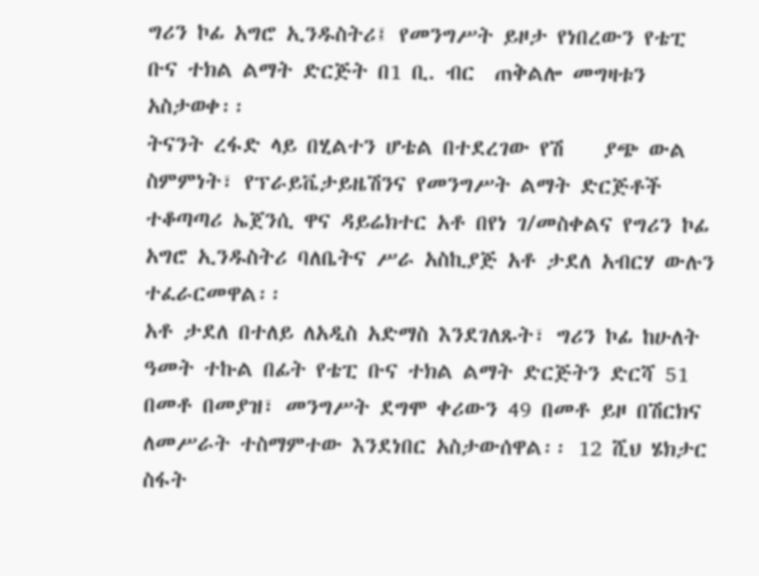ግሪን ኮፊ አግሮ ኢንዱስትሪ፤ የመንግሥት ይዞታ የነበረውን የቴፒ ቡና ተክል ልማት ድርጅት በ1 ቢ. ብር  ጠቅልሎ መግዛቱን አስታወቀ፡፡
ትናንት ረፋድ ላይ በሂልተን ሆቴል በተደረገው የሽ    ያጭ ውል ስምምነት፣ የፕራይቬታይዜሽንና የመንግሥት ልማት ድርጅቶች ተቆጣጣሪ ኤጀንሲ ዋና ዳይሬክተር አቶ በየነ ገ/መስቀልና የግሪን ኮፊ አግሮ ኢንዱስትሪ ባለቤትና ሥራ አስኪያጅ አቶ ታደለ አብርሃ ውሉን ተፈራርመዋል፡፡
አቶ ታደለ በተለይ ለአዲስ አድማስ እንደገለጹት፣ ግሪን ኮፊ ከሁለት ዓመት ተኩል በፊት የቴፒ ቡና ተክል ልማት ድርጅትን ድርሻ 51 በመቶ በመያዝ፣ መንግሥት ደግሞ ቀሪውን 49 በመቶ ይዞ በሽርክና ለመሥራት ተስማምተው እንደነበር አስታውሰዋል፡፡ 12 ሺህ ሄክታር ስፋት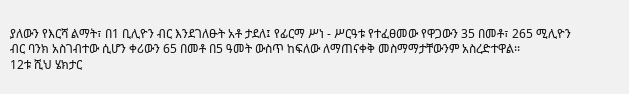ያለውን የእርሻ ልማት፣ በ1 ቢሊዮን ብር እንደገለፁት አቶ ታደለ፤ የፊርማ ሥነ - ሥርዓቱ የተፈፀመው የዋጋውን 35 በመቶ፣ 265 ሚሊዮን ብር ባንክ አስገብተው ሲሆን ቀሪውን 65 በመቶ በ5 ዓመት ውስጥ ከፍለው ለማጠናቀቅ መስማማታቸውንም አስረድተዋል፡፡
12ቱ ሺህ ሄክታር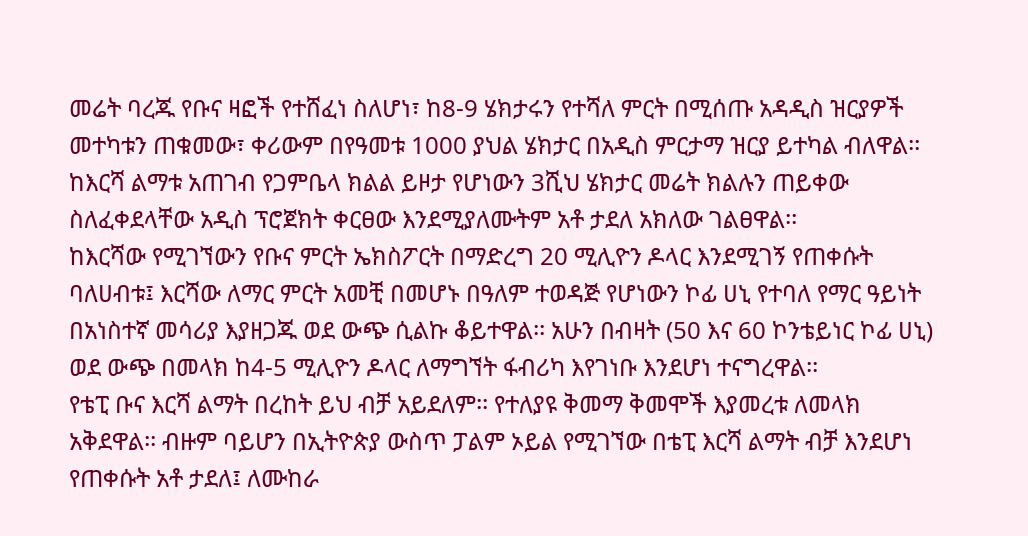መሬት ባረጁ የቡና ዛፎች የተሸፈነ ስለሆነ፣ ከ8-9 ሄክታሩን የተሻለ ምርት በሚሰጡ አዳዲስ ዝርያዎች መተካቱን ጠቁመው፣ ቀሪውም በየዓመቱ 1000 ያህል ሄክታር በአዲስ ምርታማ ዝርያ ይተካል ብለዋል፡፡ ከእርሻ ልማቱ አጠገብ የጋምቤላ ክልል ይዞታ የሆነውን 3ሺህ ሄክታር መሬት ክልሉን ጠይቀው ስለፈቀደላቸው አዲስ ፕሮጀክት ቀርፀው እንደሚያለሙትም አቶ ታደለ አክለው ገልፀዋል፡፡
ከእርሻው የሚገኘውን የቡና ምርት ኤክስፖርት በማድረግ 20 ሚሊዮን ዶላር እንደሚገኝ የጠቀሱት ባለሀብቱ፤ እርሻው ለማር ምርት አመቺ በመሆኑ በዓለም ተወዳጅ የሆነውን ኮፊ ሀኒ የተባለ የማር ዓይነት በአነስተኛ መሳሪያ እያዘጋጁ ወደ ውጭ ሲልኩ ቆይተዋል፡፡ አሁን በብዛት (50 እና 60 ኮንቴይነር ኮፊ ሀኒ) ወደ ውጭ በመላክ ከ4-5 ሚሊዮን ዶላር ለማግኘት ፋብሪካ እየገነቡ እንደሆነ ተናግረዋል፡፡
የቴፒ ቡና እርሻ ልማት በረከት ይህ ብቻ አይደለም፡፡ የተለያዩ ቅመማ ቅመሞች እያመረቱ ለመላክ አቅደዋል፡፡ ብዙም ባይሆን በኢትዮጵያ ውስጥ ፓልም ኦይል የሚገኘው በቴፒ እርሻ ልማት ብቻ እንደሆነ የጠቀሱት አቶ ታደለ፤ ለሙከራ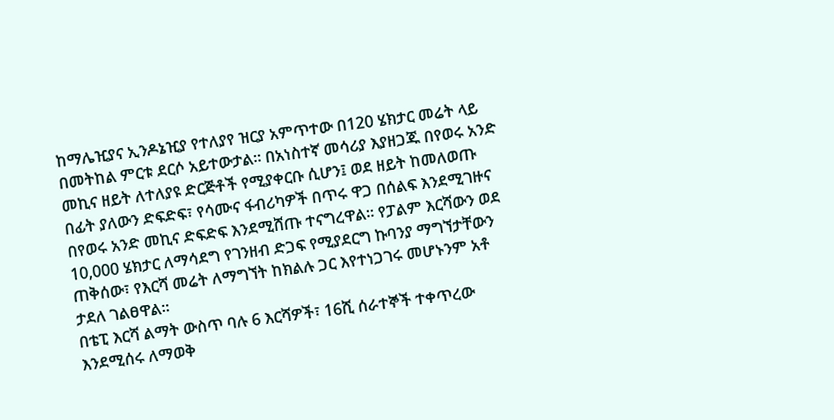ከማሌዢያና ኢንዶኔዢያ የተለያየ ዝርያ አምጥተው በ120 ሄክታር መሬት ላይ በመትከል ምርቱ ደርሶ አይተውታል፡፡ በአነስተኛ መሳሪያ እያዘጋጁ በየወሩ አንድ መኪና ዘይት ለተለያዩ ድርጅቶች የሚያቀርቡ ሲሆን፤ ወደ ዘይት ከመለወጡ በፊት ያለውን ድፍድፍ፣ የሳሙና ፋብሪካዎች በጥሩ ዋጋ በሰልፍ እንደሚገዙና በየወሩ አንድ መኪና ድፍድፍ እንደሚሸጡ ተናግረዋል፡፡ የፓልም እርሻውን ወደ 10,000 ሄክታር ለማሳደግ የገንዘብ ድጋፍ የሚያደርግ ኩባንያ ማግኘታቸውን ጠቅሰው፣ የእርሻ መሬት ለማግኘት ከክልሉ ጋር እየተነጋገሩ መሆኑንም አቶ ታደለ ገልፀዋል፡፡
በቴፒ እርሻ ልማት ውስጥ ባሉ 6 እርሻዎች፣ 16ሺ ሰራተኞች ተቀጥረው እንደሚሰሩ ለማወቅ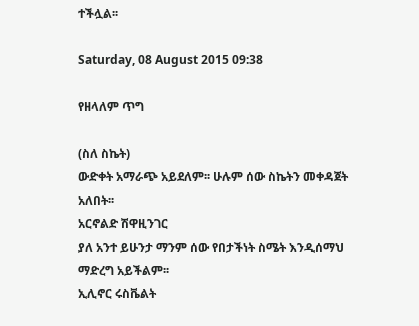ተችሏል፡፡

Saturday, 08 August 2015 09:38

የዘላለም ጥግ

(ስለ ስኬት)
ውድቀት አማራጭ አይደለም፡፡ ሁሉም ሰው ስኬትን መቀዳጀት አለበት፡፡
አርኖልድ ሽዋዚንገር
ያለ አንተ ይሁንታ ማንም ሰው የበታችነት ስሜት እንዲሰማህ ማድረግ አይችልም፡፡
ኢሊኖር ሩስቬልት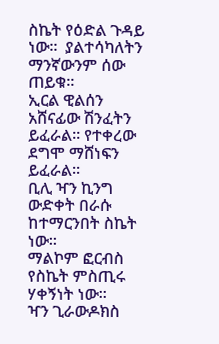ስኬት የዕድል ጉዳይ ነው፡፡  ያልተሳካለትን ማንኛውንም ሰው ጠይቁ፡፡
ኢርል ዊልሰን
አሸናፊው ሽንፈትን ይፈራል፡፡ የተቀረው ደግሞ ማሸነፍን ይፈራል፡፡
ቢሊ ዣን ኪንግ
ውድቀት በራሱ ከተማርንበት ስኬት ነው፡፡
ማልኮም ፎርብስ
የስኬት ምስጢሩ ሃቀኝነት ነው፡፡
ዣን ጊራውዶክስ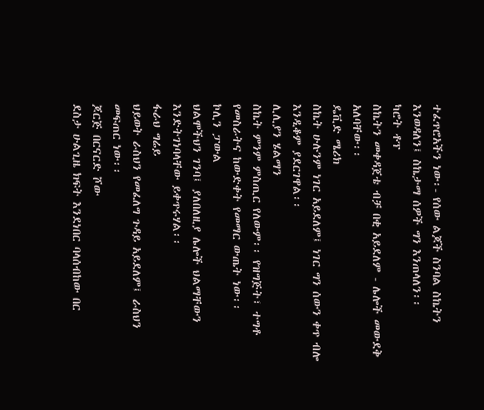ተፈጥሮአችን ነው፡- የሰው ልጆች ስንባል ስኬትን እንወዳለን፤ ስኬታማ ሰዎች ግን እንጠላለን፡፡
ካሮት ቶፕ
ስኬትን መቀዳጀቴ ብቻ በቂ አይደለም - ሌሎች መውደቅ አለባቸው፡፡
ዴቪድ ሜሪክ
ስኬት ሁሉንም ነገር አይደለም፤ ነገር ግን ሰውን ቀጥ ብሎ እንዲቆም ያደርገዋል፡፡
ሊሊያን ሄልማን
ስኬት ምንም ምስጢር የለውም፡፡ የዝግጅት፣ ተግቶ የመስራትና ከውድቀት የመማር ውጤት ነው፡፡
ኮሊን ፓውል
ህልሞችህን ገንባ፤ ያለበለዚያ ሌሎች ህልማቸውን እንድትገነባላቸው ይቀጥሩሃል፡፡
ፋራህ ግሬይ
ህይወት ራስህን የመፈለግ ጉዳይ አይደለም፤ ራስህን መፍጠር ነው፡፡
ጆርጅ በርናርድ ሾው
ደስታ ሁልጊዜ ክፍት እንደነበር ባላሰብከው በር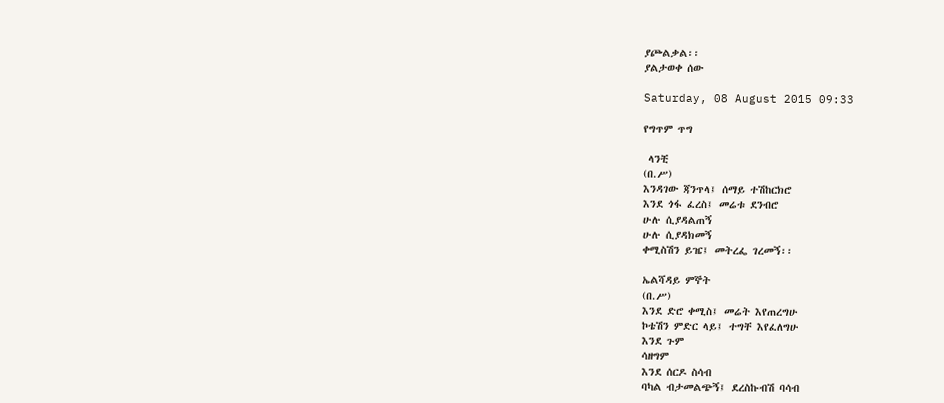ያጮልቃል፡፡
ያልታወቀ ሰው

Saturday, 08 August 2015 09:33

የግጥም ጥግ

 ላንቺ
(በ.ሥ)
እንዳገው ጃንጥላ፤ ሰማይ ተሽከርክሮ
እንደ ጎፋ ፈረስ፤ መሬቱ ደንብሮ
ሁሉ ሲያዳልጠኝ
ሁሉ ሲያዳክመኝ
ቀሚስሽን ይዤ፤ መትረፌ ገረመኝ፡፡

ኤልሻዳይ ምኞት
(በ.ሥ)
እንደ ድሮ ቀሚስ፤ መሬት እየጠረግሁ
ኮቴሽን ምድር ላይ፤ ተግቸ እየፈለግሁ
እንደ ጉም
ሳዘግም
እንደ ሰርዶ ስሳብ
ባካል ብታመልጭኝ፤ ደረስኩብሽ ባሳብ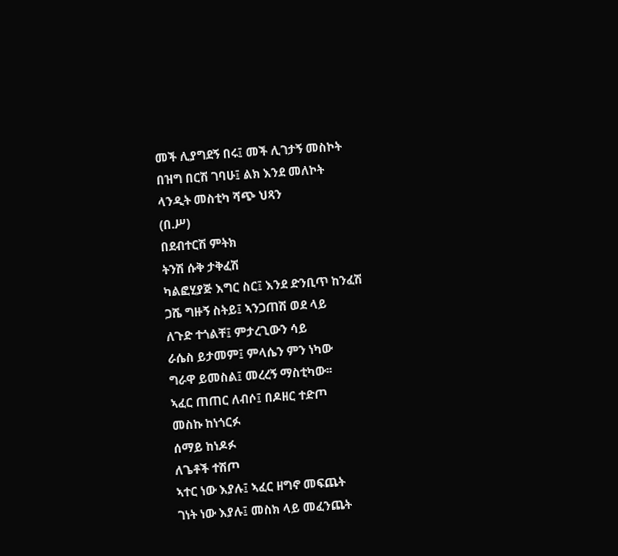መች ሊያግደኝ በሩ፤ መች ሊገታኝ መስኮት
በዝግ በርሽ ገባሁ፤ ልክ እንደ መለኮት
ላንዲት መስቲካ ሻጭ ህጻን
(በ.ሥ)
በደብተርሽ ምትክ
ትንሽ ሱቅ ታቅፈሽ
ካልፎሂያጅ እግር ስር፤ እንደ ድንቢጥ ከንፈሽ
ጋሼ ግዙኝ ስትይ፤ ኣንጋጠሽ ወደ ላይ
ለጉድ ተጎልቸ፤ ምታረጊውን ሳይ
ራሴስ ይታመም፤ ምላሴን ምን ነካው
ግራዋ ይመስል፤ መረረኝ ማስቲካው፡፡
ኣፈር ጠጠር ለብሶ፤ በዶዘር ተድጦ
መስኩ ከነጎርፉ
ሰማይ ከነዶፉ
ለጌቶች ተሽጦ
ኣተር ነው እያሉ፤ ኣፈር ዘግኖ መፍጨት
ገነት ነው እያሉ፤ መስክ ላይ መፈንጨት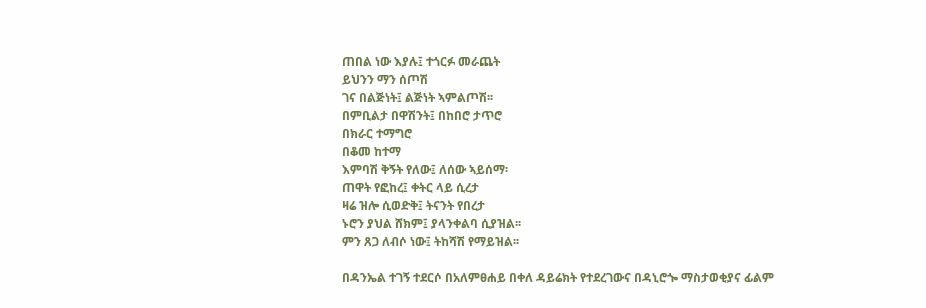ጠበል ነው እያሉ፤ ተጎርፉ መራጨት
ይህንን ማን ሰጦሽ
ገና በልጅነት፤ ልጅነት ኣምልጦሽ፡፡
በምቢልታ በዋሽንት፤ በከበሮ ታጥሮ
በክራር ተማግሮ
በቆመ ከተማ
እምባሽ ቅኝት የለው፤ ለሰው ኣይሰማ፡
ጠዋት የፎከረ፤ ቀትር ላይ ሲረታ
ዛሬ ዝሎ ሲወድቅ፤ ትናንት የበረታ
ኑሮን ያህል ሸክም፤ ያላንቀልባ ሲያዝል፡፡
ምን ጸጋ ለብሶ ነው፤ ትከሻሽ የማይዝል፡፡

በዳንኤል ተገኝ ተደርሶ በአለምፀሐይ በቀለ ዳይሬክት የተደረገውና በዳኒሮጐ ማስታወቂያና ፊልም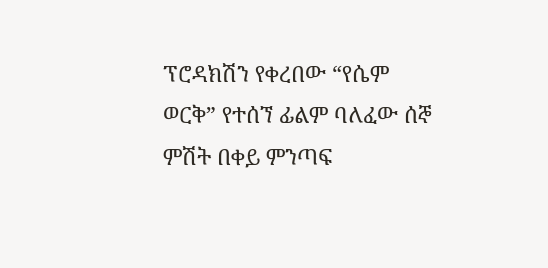ፕሮዳክሽን የቀረበው “የሴም ወርቅ” የተሰኘ ፊልም ባለፈው ሰኞ ምሽት በቀይ ምንጣፍ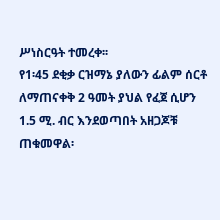ሥነስርዓት ተመረቀ፡፡
የ1፡45 ደቂቃ ርዝማኔ ያለውን ፊልም ሰርቶ ለማጠናቀቅ 2 ዓመት ያህል የፈጀ ሲሆን 1.5 ሚ. ብር እንደወጣበት አዘጋጆቹ ጠቁመዋል፡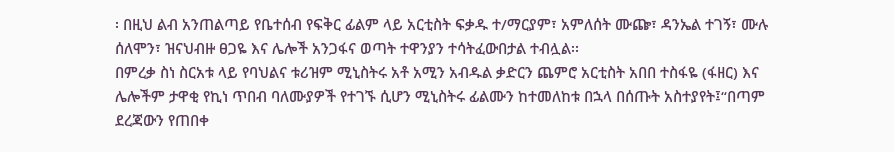፡ በዚህ ልብ አንጠልጣይ የቤተሰብ የፍቅር ፊልም ላይ አርቲስት ፍቃዱ ተ/ማርያም፣ አምለሰት ሙጬ፣ ዳንኤል ተገኝ፣ ሙሉ ሰለሞን፣ ዝናህብዙ ፀጋዬ እና ሌሎች አንጋፋና ወጣት ተዋንያን ተሳትፈውበታል ተብሏል፡፡
በምረቃ ስነ ስርአቱ ላይ የባህልና ቱሪዝም ሚኒስትሩ አቶ አሚን አብዱል ቃድርን ጨምሮ አርቲስት አበበ ተስፋዬ (ፋዘር) እና ሌሎችም ታዋቂ የኪነ ጥበብ ባለሙያዎች የተገኙ ሲሆን ሚኒስትሩ ፊልሙን ከተመለከቱ በኋላ በሰጡት አስተያየት፤“በጣም ደረጃውን የጠበቀ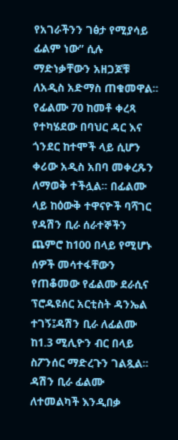የአገራችንን ገፅታ የሚያሳይ ፊልም ነው” ሲሉ ማድነቃቸውን አዘጋጆቹ ለአዲስ አድማስ ጠቁመዋል፡፡
የፊልሙ 70 ከመቶ ቀረጻ የተካሄደው በባህር ዳር እና ጎንደር ከተሞች ላይ ሲሆን ቀሪው አዲስ አበባ መቀረጹን ለማወቅ ተችሏል፡፡ በፊልሙ ላይ ከዕውቅ ተዋናዮች ባሻገር የዳሽን ቢራ ሰራተኞችን ጨምሮ ከ100 በላይ የሚሆኑ ሰዎች መሳተፋቸውን የጠቆመው የፊልሙ ደራሲና ፕሮዱዩሰር አርቲስት ዳንኤል ተገኝ፤ዳሽን ቢራ ለፊልሙ ከ1.3 ሚሊዮን ብር በላይ ስፖንሰር ማድረጉን ገልጿል፡፡
ዳሽን ቢራ ፊልሙ ለተመልካች እንዲበቃ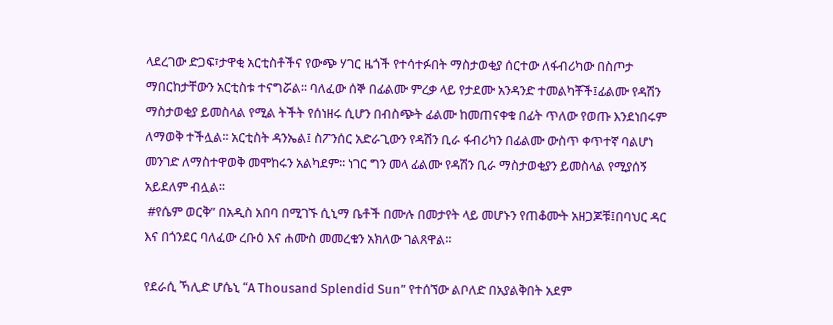ላደረገው ድጋፍ፣ታዋቂ አርቲስቶችና የውጭ ሃገር ዜጎች የተሳተፉበት ማስታወቂያ ሰርተው ለፋብሪካው በስጦታ ማበርከታቸውን አርቲስቱ ተናግሯል፡፡ ባለፈው ሰኞ በፊልሙ ምረቃ ላይ የታደሙ አንዳንድ ተመልካቾች፤ፊልሙ የዳሽን ማስታወቂያ ይመስላል የሚል ትችት የሰነዘሩ ሲሆን በብስጭት ፊልሙ ከመጠናቀቁ በፊት ጥለው የወጡ እንደነበሩም ለማወቅ ተችሏል፡፡ አርቲስት ዳንኤል፤ ስፖንሰር አድራጊውን የዳሽን ቢራ ፋብሪካን በፊልሙ ውስጥ ቀጥተኛ ባልሆነ መንገድ ለማስተዋወቅ መሞከሩን አልካደም፡፡ ነገር ግን መላ ፊልሙ የዳሽን ቢራ ማስታወቂያን ይመስላል የሚያሰኝ አይደለም ብሏል፡፡
 #የሴም ወርቅ” በአዲስ አበባ በሚገኙ ሲኒማ ቤቶች በሙሉ በመታየት ላይ መሆኑን የጠቆሙት አዘጋጆቹ፤በባህር ዳር እና በጎንደር ባለፈው ረቡዕ እና ሐሙስ መመረቁን አክለው ገልጸዋል፡፡

የደራሲ ኻሊድ ሆሴኒ “A Thousand Splendid Sun” የተሰኘው ልቦለድ በአያልቅበት አደም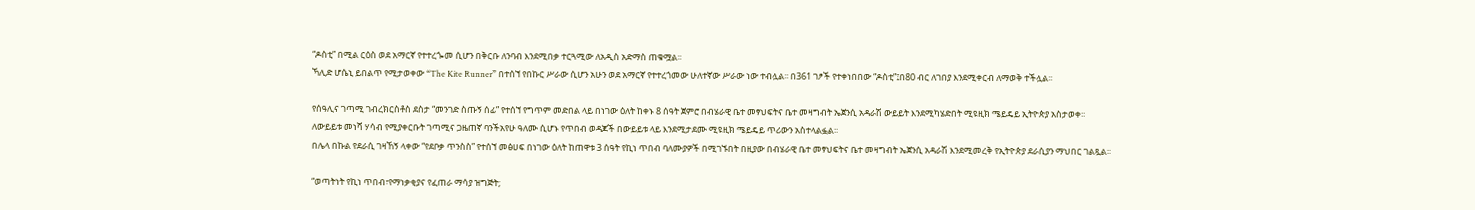“ዶስቲ” በሚል ርዕስ ወደ አማርኛ የተተረጐመ ሲሆን በቅርቡ ለንባብ እንደሚበቃ ተርጓሚው ለአዲስ አድማስ ጠቁሟል፡፡
ኻሊድ ሆሴኒ ይበልጥ የሚታወቀው “The Kite Runner” በተሰኘ የበኩር ሥራው ሲሆን አሁን ወደ አማርኛ የተተረጎመው ሁለተኛው ሥራው ነው ተብሏል፡፡ በ361 ገፆች የተቀነበበው “ዶስቲ”፤በ80 ብር ለገበያ እንደሚቀርብ ለማወቅ ተችሏል፡፡

የሰዓሊና ገጣሚ ገብረክርስቶስ ደስታ “መንገድ ስጡኝ ሰፊ” የተሰኘ የግጥም መድበል ላይ በነገው ዕለት ከቀኑ 8 ሰዓት ጀምሮ በብሄራዊ ቤተ መፃህፍትና ቤተ መዛግብት ኤጀንሲ አዳራሽ ውይይት እንደሚካሄድበት ሚዩዚክ ሜይዴይ ኢትዮጵያ አስታወቀ፡፡
ለውይይቱ መነሻ ሃሳብ የሚያቀርቡት ገጣሚና ጋዜጠኛ ባንችአየሁ ዓለሙ ሲሆኑ የጥበብ ወዳጆች በውይይቱ ላይ እንደሚታደሙ ሚዩዚክ ሜይዴይ ጥሪውን አስተላልፏል፡፡
በሌላ በኩል የደራሲ ገዛኸኝ ላቀው “የደቦቃ ጥንስስ” የተሰኘ መፅሀፍ በነገው ዕለት ከጠዋቱ 3 ሰዓት የኪነ ጥበብ ባለሙያዎች በሚገኙበት በዚያው በብሄራዊ ቤተ መፃህፍትና ቤተ መዛግብት ኤጀንሲ አዳራሽ እንደሚመረቅ የኢትዮጵያ ደራሲያን ማህበር ገልጿል፡፡

“ወጣትነት የኪነ ጥበብ፣የማነቃቂያና የፈጠራ ማሳያ ዝግጅት;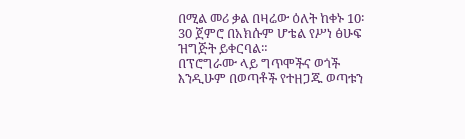በሚል መሪ ቃል በዛሬው ዕለት ከቀኑ 10፡30 ጀምሮ በአክሱም ሆቴል የሥነ ፅሁፍ ዝግጅት ይቀርባል።
በፕሮግራሙ ላይ ግጥሞችና ወጎች እንዲሁም በወጣቶች የተዘጋጁ ወጣቱን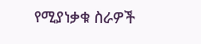የሚያነቃቁ ስራዎች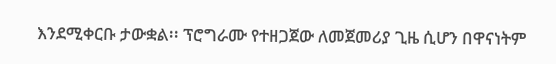እንደሚቀርቡ ታውቋል፡፡ ፕሮግራሙ የተዘጋጀው ለመጀመሪያ ጊዜ ሲሆን በዋናነትም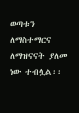ወጣቱን ለማስተማርና ለማዝናናት ያለመ ነው ተብሏል፡፡